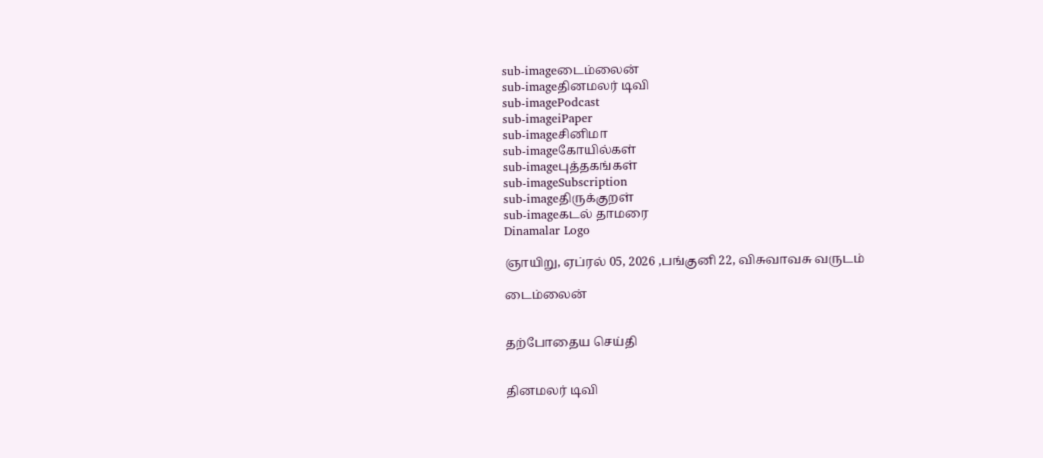sub-imageடைம்லைன்
sub-imageதினமலர் டிவி
sub-imagePodcast
sub-imageiPaper
sub-imageசினிமா
sub-imageகோயில்கள்
sub-imageபுத்தகங்கள்
sub-imageSubscription
sub-imageதிருக்குறள்
sub-imageகடல் தாமரை
Dinamalar Logo

ஞாயிறு, ஏப்ரல் 05, 2026 ,பங்குனி 22, விசுவாவசு வருடம்

டைம்லைன்


தற்போதைய செய்தி


தினமலர் டிவி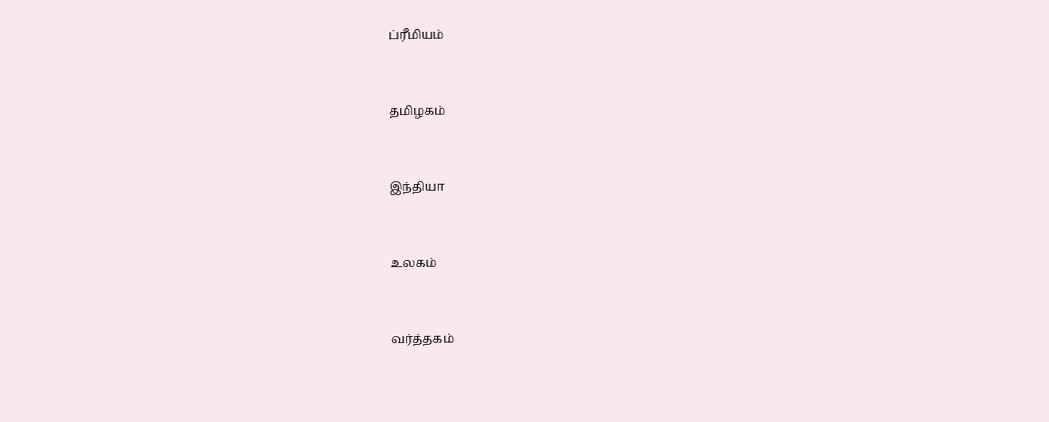ப்ரீமியம்


தமிழகம்


இந்தியா


உலகம்


வர்த்தகம்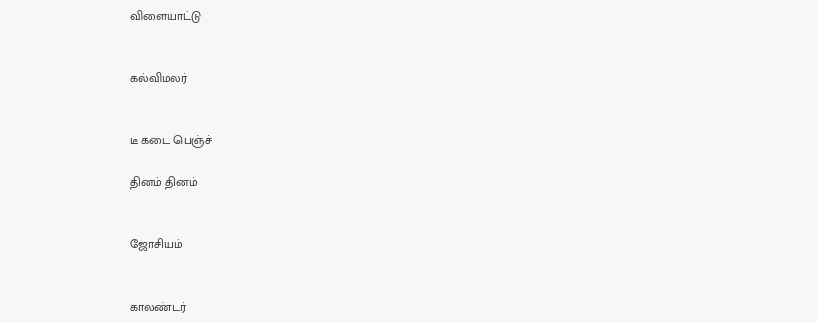விளையாட்டு


கல்விமலர்


டீ கடை பெஞ்ச்

தினம் தினம்


ஜோசியம்


காலண்டர்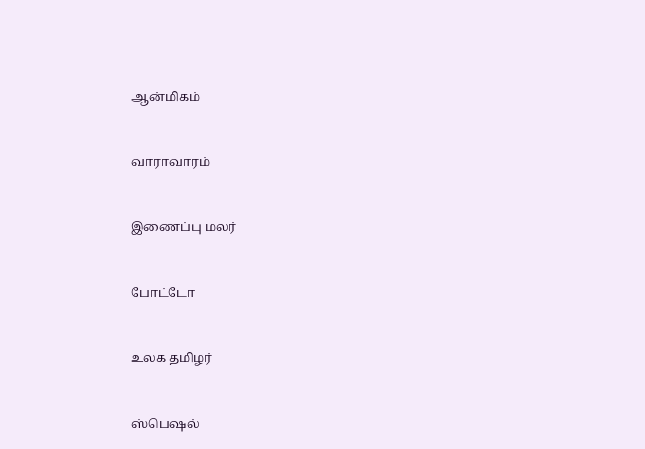ஆன்மிகம்


வாராவாரம்


இணைப்பு மலர்


போட்டோ


உலக தமிழர்


ஸ்பெஷல்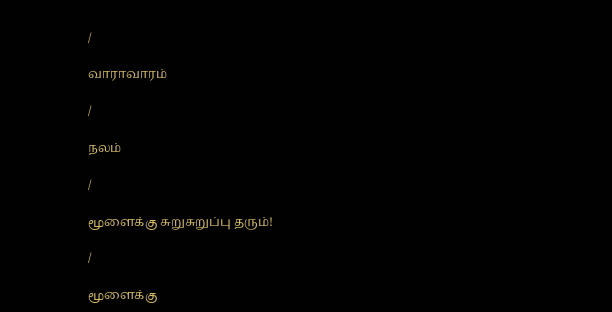/

வாராவாரம்

/

நலம்

/

மூளைக்கு சுறுசுறுப்பு தரும்!

/

மூளைக்கு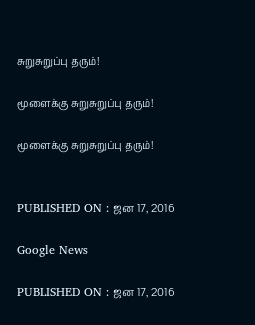சுறுசுறுப்பு தரும்!

மூளைக்கு சுறுசுறுப்பு தரும்!

மூளைக்கு சுறுசுறுப்பு தரும்!


PUBLISHED ON : ஜன 17, 2016

Google News

PUBLISHED ON : ஜன 17, 2016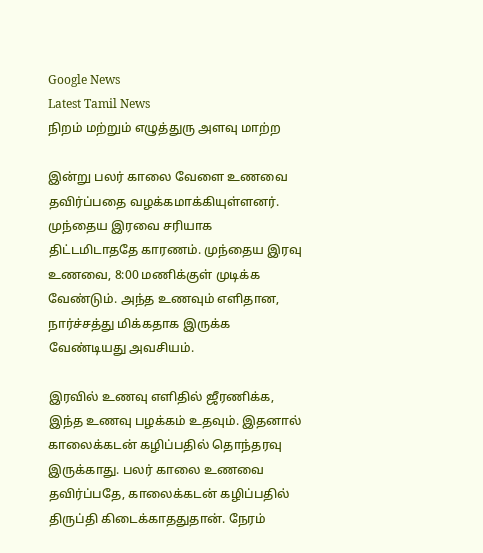Google News
Latest Tamil News
நிறம் மற்றும் எழுத்துரு அளவு மாற்ற

இன்று பலர் காலை வேளை உணவை தவிர்ப்பதை வழக்கமாக்கியுள்ளனர். முந்தைய இரவை சரியாக திட்டமிடாததே காரணம். முந்தைய இரவு உணவை, 8:00 மணிக்குள் முடிக்க வேண்டும். அந்த உணவும் எளிதான, நார்ச்சத்து மிக்கதாக இருக்க வேண்டியது அவசியம்.

இரவில் உணவு எளிதில் ஜீரணிக்க, இந்த உணவு பழக்கம் உதவும். இதனால் காலைக்கடன் கழிப்பதில் தொந்தரவு இருக்காது. பலர் காலை உணவை தவிர்ப்பதே, காலைக்கடன் கழிப்பதில் திருப்தி கிடைக்காததுதான். நேரம்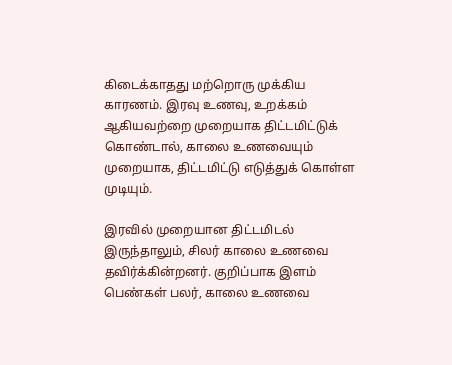கிடைக்காதது மற்றொரு முக்கிய காரணம். இரவு உணவு, உறக்கம் ஆகியவற்றை முறையாக திட்டமிட்டுக் கொண்டால், காலை உணவையும் முறையாக, திட்டமிட்டு எடுத்துக் கொள்ள முடியும்.

இரவில் முறையான திட்டமிடல் இருந்தாலும், சிலர் காலை உணவை தவிர்க்கின்றனர். குறிப்பாக இளம் பெண்கள் பலர், காலை உணவை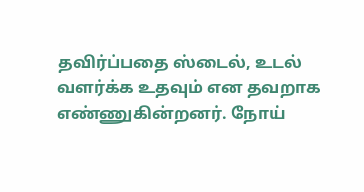தவிர்ப்பதை ஸ்டைல், உடல் வளர்க்க உதவும் என தவறாக எண்ணுகின்றனர். நோய்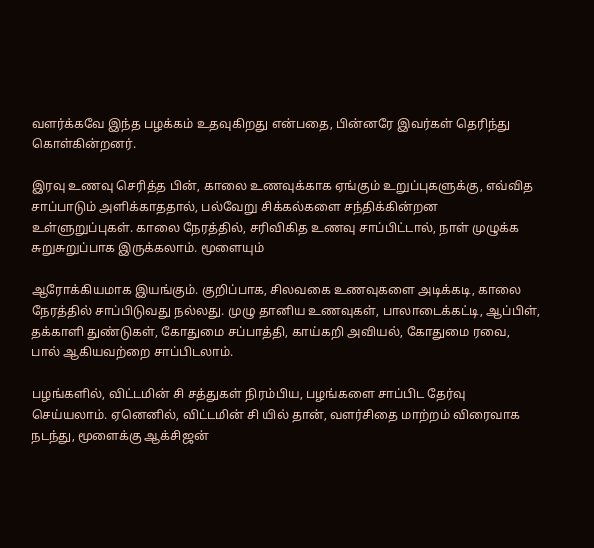வளர்க்கவே இந்த பழக்கம் உதவுகிறது என்பதை, பின்னரே இவர்கள் தெரிந்து கொள்கின்றனர்.

இரவு உணவு செரித்த பின், காலை உணவுக்காக ஏங்கும் உறுப்புகளுக்கு, எவ்வித சாப்பாடும் அளிக்காததால், பல்வேறு சிக்கல்களை சந்திக்கின்றன உள்ளுறுப்புகள். காலை நேரத்தில், சரிவிகித உணவு சாப்பிட்டால், நாள் முழுக்க சுறுசுறுப்பாக இருக்கலாம். மூளையும்

ஆரோக்கியமாக இயங்கும். குறிப்பாக, சிலவகை உணவுகளை அடிக்கடி, காலை நேரத்தில் சாப்பிடுவது நல்லது. முழு தானிய உணவுகள், பாலாடைக்கட்டி, ஆப்பிள், தக்காளி துண்டுகள், கோதுமை சப்பாத்தி, காய்கறி அவியல், கோதுமை ரவை, பால் ஆகியவற்றை சாப்பிடலாம்.

பழங்களில், விட்டமின் சி சத்துகள் நிரம்பிய, பழங்களை சாப்பிட தேர்வு செய்யலாம். ஏனெனில், விட்டமின் சி யில் தான், வளர்சிதை மாற்றம் விரைவாக நடந்து, மூளைக்கு ஆக்சிஜன்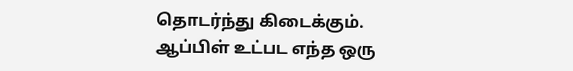தொடர்ந்து கிடைக்கும். ஆப்பிள் உட்பட எந்த ஒரு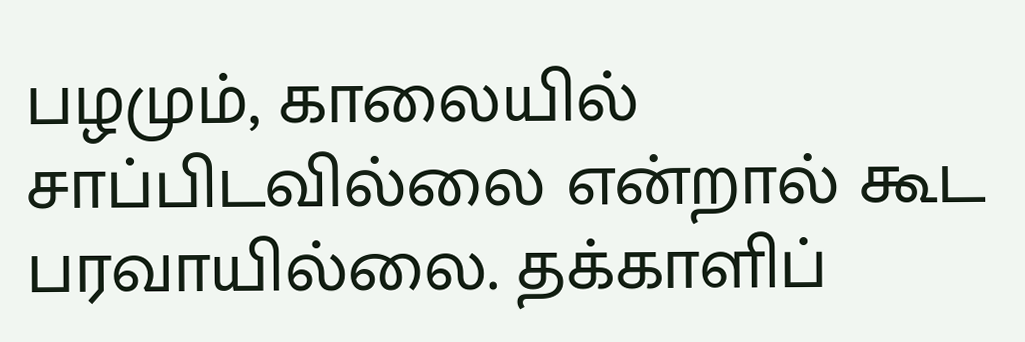பழமும், காலையில் சாப்பிடவில்லை என்றால் கூட பரவாயில்லை. தக்காளிப்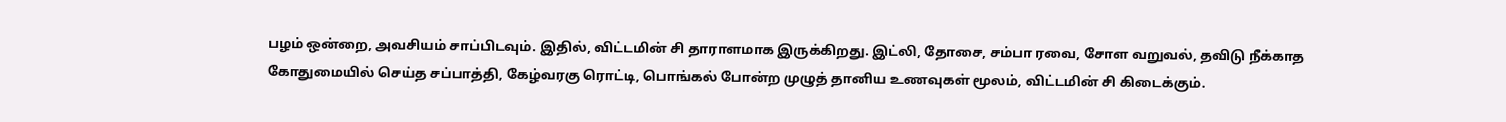பழம் ஒன்றை, அவசியம் சாப்பிடவும். இதில், விட்டமின் சி தாராளமாக இருக்கிறது. இட்லி, தோசை, சம்பா ரவை, சோள வறுவல், தவிடு நீக்காத கோதுமையில் செய்த சப்பாத்தி, கேழ்வரகு ரொட்டி, பொங்கல் போன்ற முழுத் தானிய உணவுகள் மூலம், விட்டமின் சி கிடைக்கும்.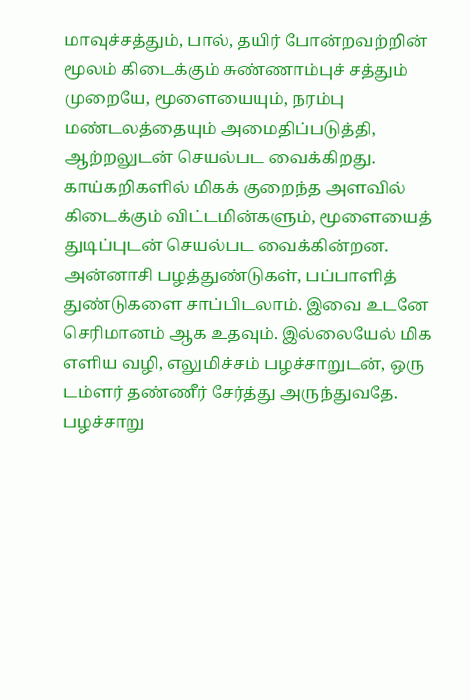மாவுச்சத்தும், பால், தயிர் போன்றவற்றின் மூலம் கிடைக்கும் சுண்ணாம்புச் சத்தும் முறையே, மூளையையும், நரம்பு மண்டலத்தையும் அமைதிப்படுத்தி, ஆற்றலுடன் செயல்பட வைக்கிறது. காய்கறிகளில் மிகக் குறைந்த அளவில் கிடைக்கும் விட்டமின்களும், மூளையைத் துடிப்புடன் செயல்பட வைக்கின்றன. அன்னாசி பழத்துண்டுகள், பப்பாளித் துண்டுகளை சாப்பிடலாம். இவை உடனே செரிமானம் ஆக உதவும். இல்லையேல் மிக எளிய வழி, எலுமிச்சம் பழச்சாறுடன், ஒரு டம்ளர் தண்ணீர் சேர்த்து அருந்துவதே. பழச்சாறு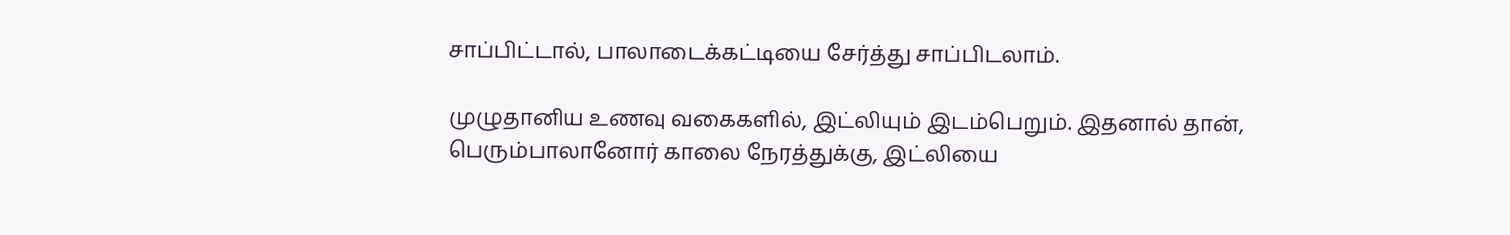சாப்பிட்டால், பாலாடைக்கட்டியை சேர்த்து சாப்பிடலாம்.

முழுதானிய உணவு வகைகளில், இட்லியும் இடம்பெறும். இதனால் தான், பெரும்பாலானோர் காலை நேரத்துக்கு, இட்லியை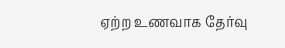ஏற்ற உணவாக தேர்வு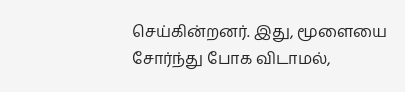செய்கின்றனர். இது, மூளையை சோர்ந்து போக விடாமல்,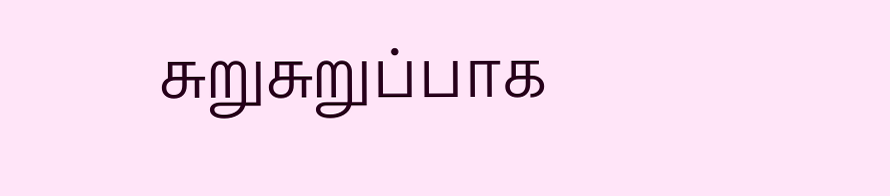சுறுசுறுப்பாக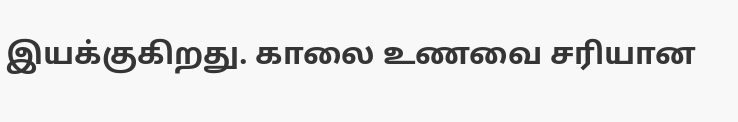இயக்குகிறது. காலை உணவை சரியான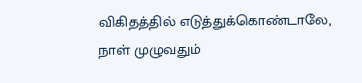விகிதத்தில் எடுத்துக்கொண்டாலே, நாள் முழுவதும்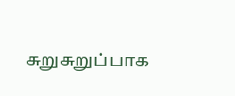சுறுசுறுப்பாக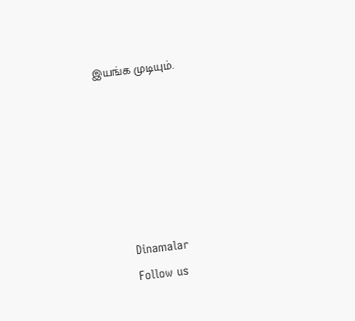இயங்க முடியும்.






      Dinamalar
      Follow us